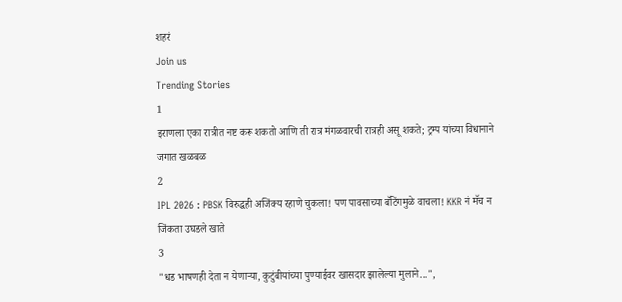शहरं
Join us
Trending Stories
1
इराणला एका रात्रीत नष्ट करू शकतो आणि ती रात्र मंगळवारची रात्रही असू शकते; ट्रम्प यांच्या विधानाने जगात खळबळ
2
IPL 2026 : PBSK विरुद्धही अजिंक्य रहाणे चुकला! पण पावसाच्या बॅटिंगमुळे वाचला! KKR नं मॅच न जिंकता उघडले खाते
3
"धड भाषणही देता न येणाऱ्या, कुटुंबीयांच्या पुण्याईवर खासदार झालेल्या मुलाने...",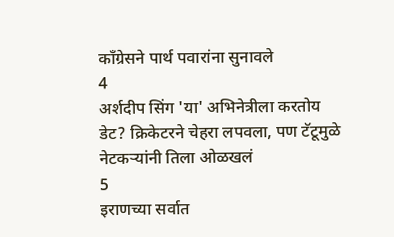काँग्रेसने पार्थ पवारांना सुनावले
4
अर्शदीप सिंग 'या' अभिनेत्रीला करतोय डेट? क्रिकेटरने चेहरा लपवला, पण टॅटूमुळे नेटकऱ्यांनी तिला ओळखलं
5
इराणच्या सर्वात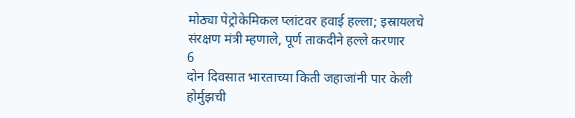मोठ्या पेट्रोकेमिकल प्लांटवर हवाई हल्ला; इस्रायलचे संरक्षण मंत्री म्हणाले, पूर्ण ताकदीने हल्ले करणार
6
दोन दिवसात भारताच्या किती जहाजांनी पार केली होर्मुझची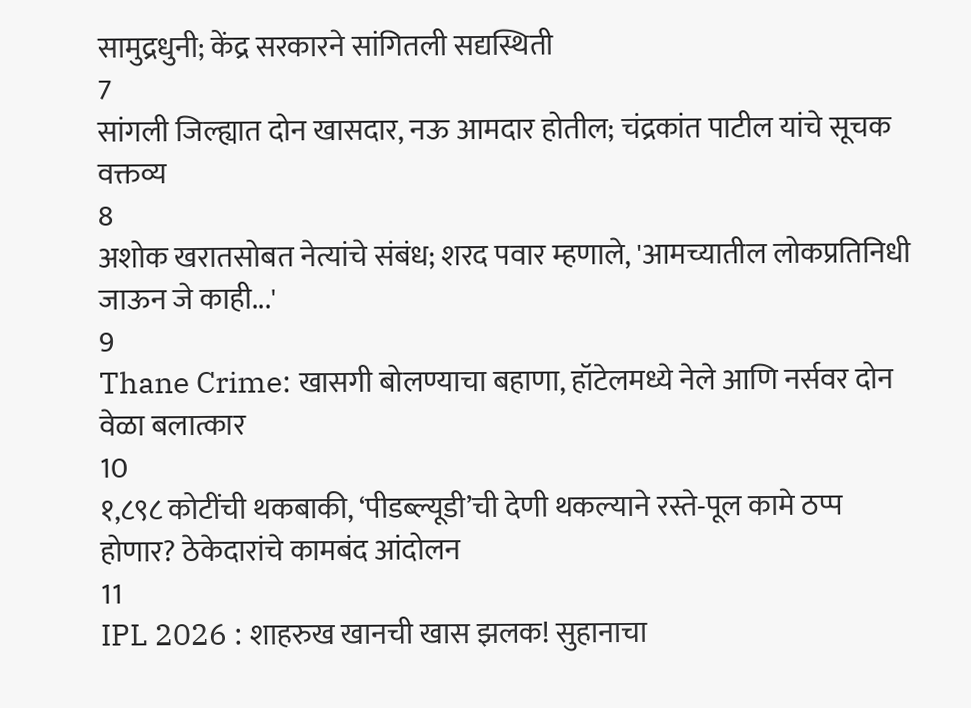सामुद्रधुनी; केंद्र सरकारने सांगितली सद्यस्थिती
7
सांगली जिल्ह्यात दोन खासदार, नऊ आमदार होतील; चंद्रकांत पाटील यांचे सूचक वक्तव्य
8
अशोक खरातसोबत नेत्यांचे संबंध; शरद पवार म्हणाले, 'आमच्यातील लोकप्रतिनिधी जाऊन जे काही...'
9
Thane Crime: खासगी बोलण्याचा बहाणा, हॉटेलमध्ये नेले आणि नर्सवर दोन वेळा बलात्कार
10
१,८९८ कोटींची थकबाकी, ‘पीडब्ल्यूडी’ची देणी थकल्याने रस्ते-पूल कामे ठप्प होणार? ठेकेदारांचे कामबंद आंदोलन
11
IPL 2026 : शाहरुख खानची खास झलक! सुहानाचा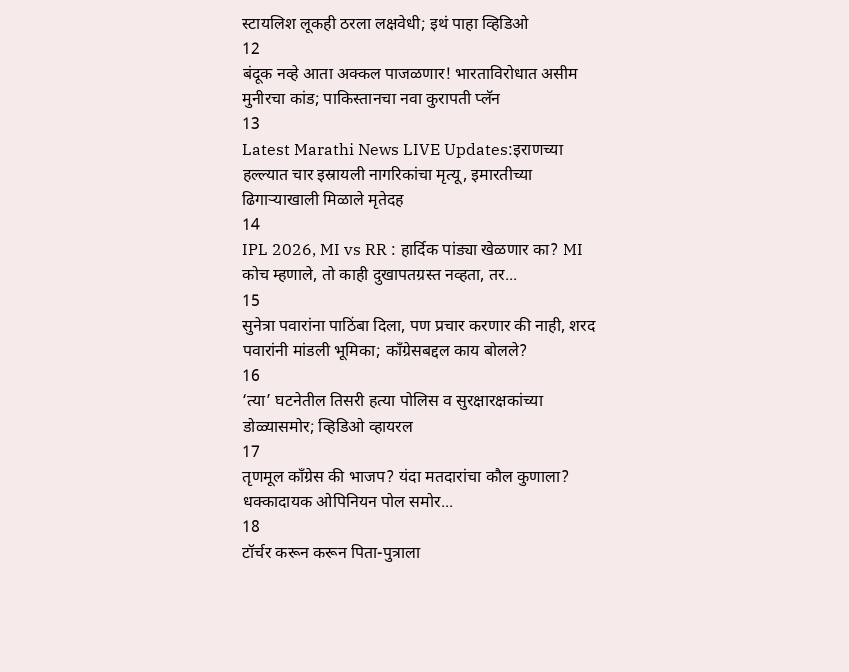स्टायलिश लूकही ठरला लक्षवेधी; इथं पाहा व्हिडिओ
12
बंदूक नव्हे आता अक्कल पाजळणार! भारताविरोधात असीम मुनीरचा कांड; पाकिस्तानचा नवा कुरापती प्लॅन
13
Latest Marathi News LIVE Updates:इराणच्या हल्ल्यात चार इस्रायली नागरिकांचा मृत्यू, इमारतीच्या ढिगाऱ्याखाली मिळाले मृतेदह
14
IPL 2026, MI vs RR : हार्दिक पांड्या खेळणार का? MI कोच म्हणाले, तो काही दुखापतग्रस्त नव्हता, तर...
15
सुनेत्रा पवारांना पाठिंबा दिला, पण प्रचार करणार की नाही, शरद पवारांनी मांडली भूमिका; काँग्रेसबद्दल काय बोलले?
16
‘त्या’ घटनेतील तिसरी हत्या पोलिस व सुरक्षारक्षकांच्या डोळ्यासमोर; व्हिडिओ व्हायरल
17
तृणमूल काँग्रेस की भाजप? यंदा मतदारांचा कौल कुणाला? धक्कादायक ओपिनियन पोल समोर...
18
टॉर्चर करून करून पिता-पुत्राला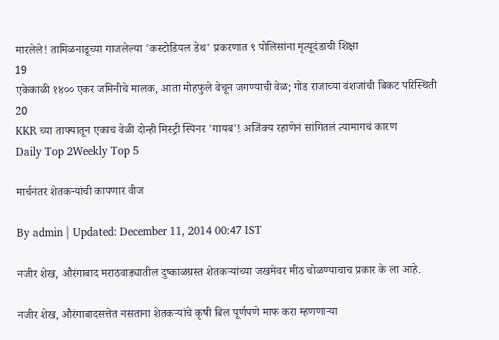मारलेले! तामिळनाडूच्या गाजलेल्या 'कस्टोडियल डेथ' प्रकरणात ९ पोलिसांना मृत्यूदंडाची शिक्षा
19
एकेकाळी १४०० एकर जमिनीचे मालक, आता मोहफुले वेचून जगण्याची वेळ; गोंड राजाच्या वंशजांची बिकट परिस्थिती
20
KKR च्या ताफ्यातून एकाच वेळी दोन्ही मिस्ट्री स्पिनर 'गायब'! अजिंक्य रहाणेनं सांगितलं त्यामागचं कारण
Daily Top 2Weekly Top 5

मार्चनंतर शेतकऱ्यांची कापणार वीज

By admin | Updated: December 11, 2014 00:47 IST

नजीर शेख, औरंगाबाद मराठवाड्यातील दुष्काळग्रस्त शेतकऱ्यांच्या जखमेवर मीठ चोळण्याचाच प्रकार के ला आहे.

नजीर शेख, औरंगाबादसत्तेत नसताना शेतकऱ्यांचे कृषी बिल पूर्णपणे माफ करा म्हणणाऱ्या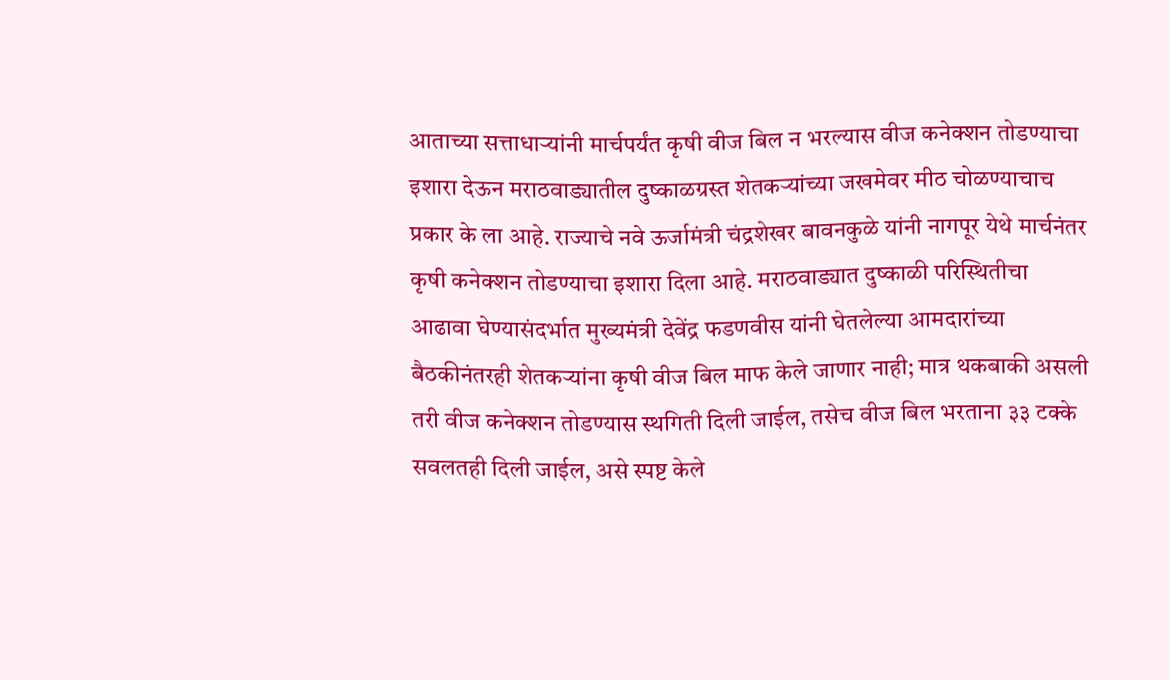आताच्या सत्ताधाऱ्यांनी मार्चपर्यंत कृषी वीज बिल न भरल्यास वीज कनेक्शन तोडण्याचा इशारा देऊन मराठवाड्यातील दुष्काळग्रस्त शेतकऱ्यांच्या जखमेवर मीठ चोळण्याचाच प्रकार के ला आहे. राज्याचे नवे ऊर्जामंत्री चंद्रशेखर बावनकुळे यांनी नागपूर येथे मार्चनंतर कृषी कनेक्शन तोडण्याचा इशारा दिला आहे. मराठवाड्यात दुष्काळी परिस्थितीचा आढावा घेण्यासंदर्भात मुख्यमंत्री देवेंद्र फडणवीस यांनी घेतलेल्या आमदारांच्या बैठकीनंतरही शेतकऱ्यांना कृषी वीज बिल माफ केले जाणार नाही; मात्र थकबाकी असली तरी वीज कनेक्शन तोडण्यास स्थगिती दिली जाईल, तसेच वीज बिल भरताना ३३ टक्के सवलतही दिली जाईल, असे स्पष्ट केले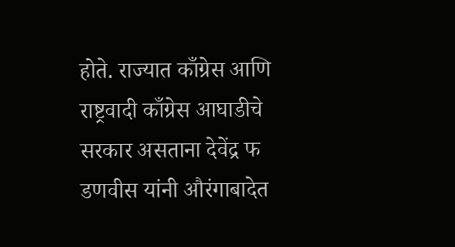होते. राज्यात काँग्रेस आणि राष्ट्रवादी काँग्रेस आघाडीचे सरकार असताना देवेंद्र फ डणवीस यांनी औरंगाबादेत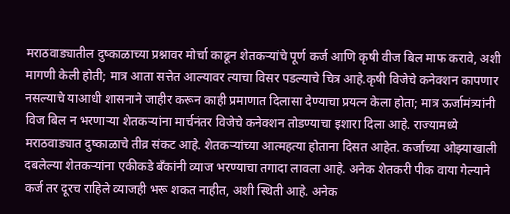मराठवाड्यातील दुष्काळाच्या प्रश्नावर मोर्चा काढून शेतकऱ्यांचे पूर्ण कर्ज आणि कृषी वीज बिल माफ करावे, अशी मागणी केली होती; मात्र आता सत्तेत आल्यावर त्याचा विसर पडल्याचे चित्र आहे.कृषी विजेचे कनेक्शन कापणार नसल्याचे याआधी शासनाने जाहीर करून काही प्रमाणात दिलासा देण्याचा प्रयत्न केला होता; मात्र ऊर्जामंत्र्यांनी विज बिल न भरणाऱ्या शेतकऱ्यांना मार्चनंतर विजेचे कनेक्शन तोडण्याचा इशारा दिला आहे. राज्यामध्ये मराठवाड्यात दुष्काळाचे तीव्र संकट आहे. शेतकऱ्यांच्या आत्महत्या होताना दिसत आहेत. कर्जाच्या ओझ्याखाली दबलेल्या शेतकऱ्यांना एकीकडे बँकांनी व्याज भरण्याचा तगादा लावला आहे. अनेक शेतकरी पीक वाया गेल्याने कर्ज तर दूरच राहिले व्याजही भरू शकत नाहीत, अशी स्थिती आहे. अनेक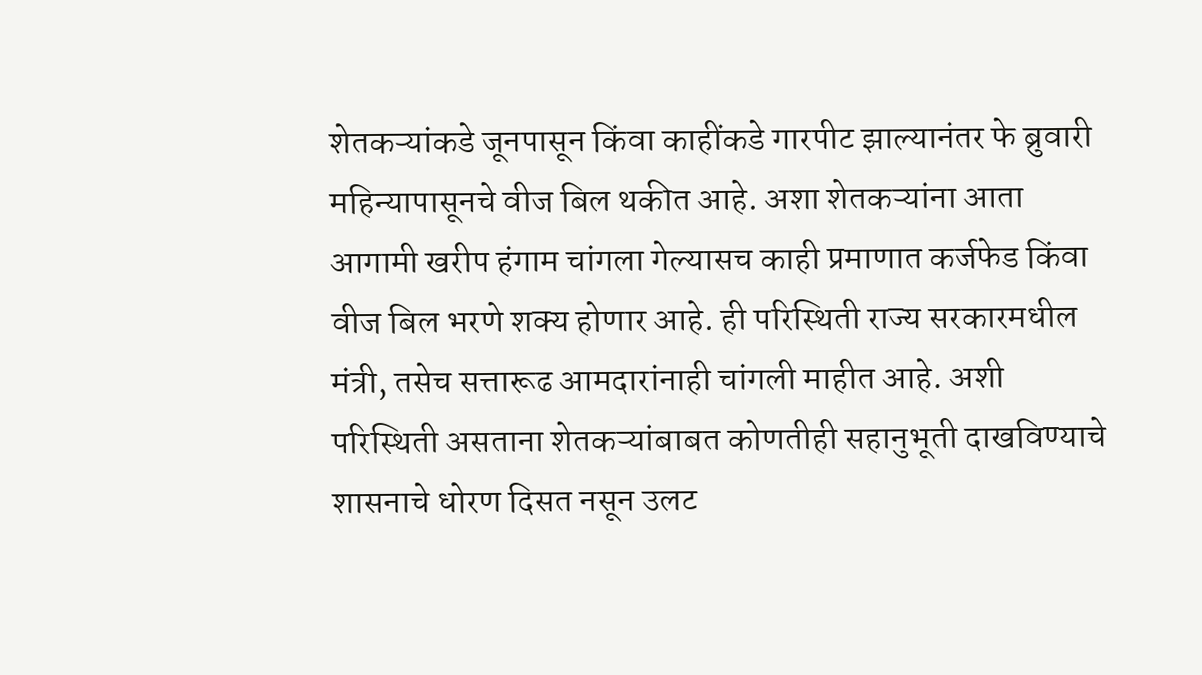शेतकऱ्यांकडे जूनपासून किंवा काहींकडे गारपीट झाल्यानंतर फे ब्रुवारी महिन्यापासूनचे वीज बिल थकीत आहे. अशा शेतकऱ्यांना आता आगामी खरीप हंगाम चांगला गेल्यासच काही प्रमाणात कर्जफेड किंवा वीज बिल भरणे शक्य होणार आहे. ही परिस्थिती राज्य सरकारमधील मंत्री, तसेच सत्तारूढ आमदारांनाही चांगली माहीत आहे. अशी परिस्थिती असताना शेतकऱ्यांबाबत कोणतीही सहानुभूती दाखविण्याचे शासनाचे धोरण दिसत नसून उलट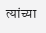त्यांच्या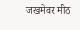जखमेवर मीठ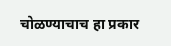चोळण्याचाच हा प्रकार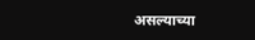असल्याच्या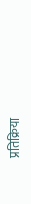प्रतिक्रिया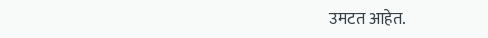उमटत आहेत.